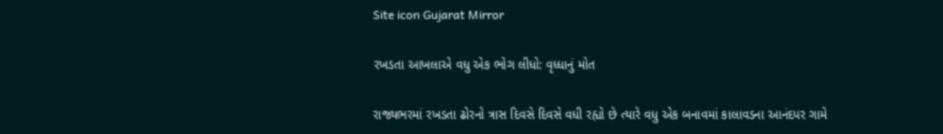Site icon Gujarat Mirror

રખડતા આખલાએ વધુ એક ભોગ લીધો: વૃધ્ધાનું મોત

રાજ્યભરમાં રખડતા ઢોરનો ત્રાસ દિવસે દિવસે વધી રહ્યો છે ત્યારે વધુ એક બનાવમાં કાલાવડના આનંદપર ગામે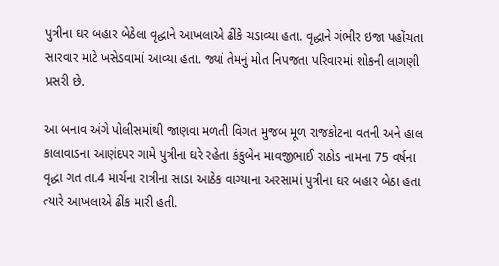પુત્રીના ઘર બહાર બેઠેલા વૃદ્ધાને આખલાએ ઢીંકે ચડાવ્યા હતા. વૃદ્ધાને ગંભીર ઇજા પહોંચતા સારવાર માટે ખસેડવામાં આવ્યા હતા. જ્યાં તેમનું મોત નિપજતા પરિવારમાં શોકની લાગણી પ્રસરી છે.

આ બનાવ અંગે પોલીસમાંથી જાણવા મળતી વિગત મુજબ મૂળ રાજકોટના વતની અને હાલ કાલાવાડના આણંદપર ગામે પુત્રીના ઘરે રહેતા કંકુબેન માવજીભાઈ રાઠોડ નામના 75 વર્ષના વૃદ્ધા ગત તા.4 માર્ચના રાત્રીના સાડા આઠેક વાગ્યાના અરસામાં પુત્રીના ઘર બહાર બેઠા હતા ત્યારે આખલાએ ઢીંક મારી હતી.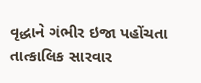વૃદ્ધાને ગંભીર ઇજા પહોંચતા તાત્કાલિક સારવાર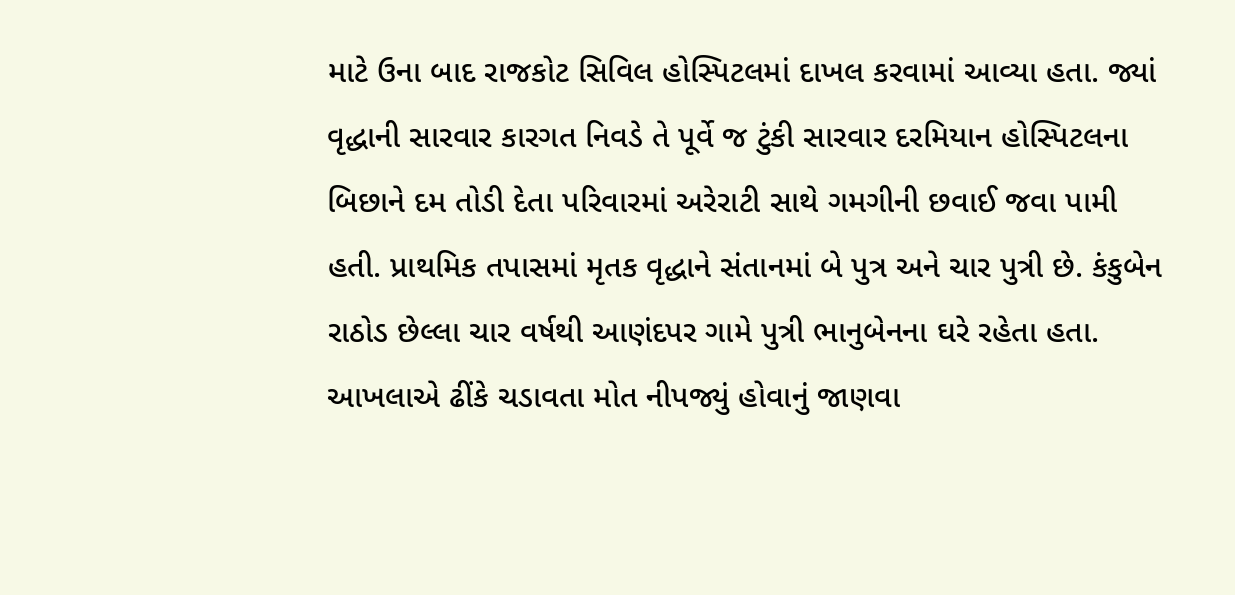માટે ઉના બાદ રાજકોટ સિવિલ હોસ્પિટલમાં દાખલ કરવામાં આવ્યા હતા. જ્યાં વૃદ્ધાની સારવાર કારગત નિવડે તે પૂર્વે જ ટુંકી સારવાર દરમિયાન હોસ્પિટલના બિછાને દમ તોડી દેતા પરિવારમાં અરેરાટી સાથે ગમગીની છવાઈ જવા પામી હતી. પ્રાથમિક તપાસમાં મૃતક વૃદ્ધાને સંતાનમાં બે પુત્ર અને ચાર પુત્રી છે. કંકુબેન રાઠોડ છેલ્લા ચાર વર્ષથી આણંદપર ગામે પુત્રી ભાનુબેનના ઘરે રહેતા હતા. આખલાએ ઢીંકે ચડાવતા મોત નીપજ્યું હોવાનું જાણવા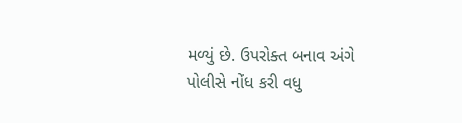મળ્યું છે. ઉપરોક્ત બનાવ અંગે પોલીસે નોંધ કરી વધુ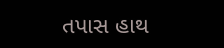તપાસ હાથ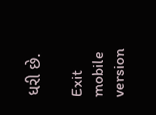ધરી છે.

Exit mobile version